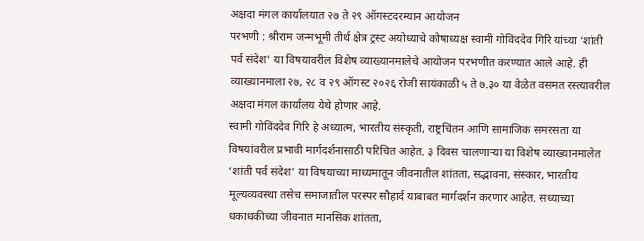अक्षदा मंगल कार्यालयात २७ ते २९ ऑगस्टदरम्यान आयोजन
परभणी : श्रीराम जन्मभूमी तीर्थ क्षेत्र ट्रस्ट अयोध्याचे कोषाध्यक्ष स्वामी गोविंददेव गिरि यांच्या ‘शांती पर्व संदेश’ या विषयावरील विशेष व्याख्यानमालेचे आयोजन परभणीत करण्यात आले आहे. ही व्याख्यानमाला २७, २८ व २९ ऑगस्ट २०२६ रोजी सायंकाळी ५ ते ७.३० या वेळेत वसमत रस्त्यावरील अक्षदा मंगल कार्यालय येथे होणार आहे.
स्वामी गोविंददेव गिरि हे अध्यात्म, भारतीय संस्कृती, राष्ट्रचिंतन आणि सामाजिक समरसता या विषयांवरील प्रभावी मार्गदर्शनासाठी परिचित आहेत. ३ दिवस चालणाऱ्या या विशेष व्याख्यानमालेत ‘शांती पर्व संदेश’ या विषयाच्या माध्यमातून जीवनातील शांतता, सद्भावना, संस्कार, भारतीय मूल्यव्यवस्था तसेच समाजातील परस्पर सौहार्द याबाबत मार्गदर्शन करणार आहेत. सध्याच्या धकाधकीच्या जीवनात मानसिक शांतता,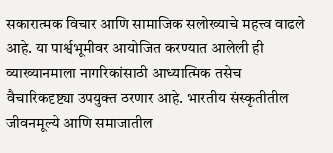सकारात्मक विचार आणि सामाजिक सलोख्याचे महत्त्व वाढले आहे. या पार्श्वभूमीवर आयोजित करण्यात आलेली ही व्याख्यानमाला नागरिकांसाठी आध्यात्मिक तसेच वैचारिकदृष्ट्या उपयुक्त ठरणार आहे. भारतीय संस्कृतीतील जीवनमूल्ये आणि समाजातील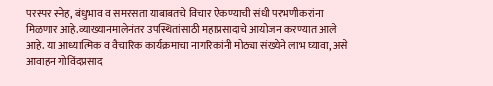परस्पर स्नेह, बंधुभाव व समरसता याबाबतचे विचार ऐकण्याची संधी परभणीकरांना मिळणार आहे.व्याख्यानमालेनंतर उपस्थितांसाठी महाप्रसादाचे आयोजन करण्यात आले आहे. या आध्यात्मिक व वैचारिक कार्यक्रमाचा नागरिकांनी मोठ्या संख्येने लाभ घ्यावा, असे आवाहन गोविंदप्रसाद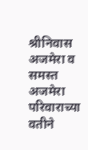श्रीनिवास अजमेरा व समस्त अजमेरा परिवाराच्या वतीने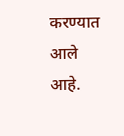करण्यात आले आहे.